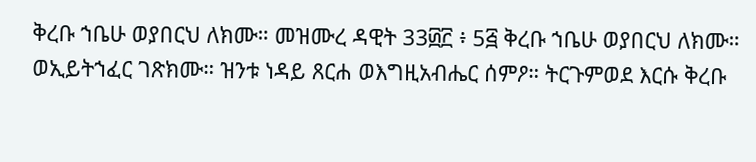ቅረቡ ኀቤሁ ወያበርህ ለክሙ። መዝሙረ ዳዊት 33፴፫ ፥ 5፭ ቅረቡ ኀቤሁ ወያበርህ ለክሙ። ወኢይትኀፈር ገጽክሙ። ዝንቱ ነዳይ ጸርሐ ወእግዚአብሔር ሰምዖ። ትርጉምወደ እርሱ ቅረቡ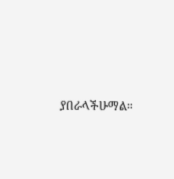ያበራላችሁማል።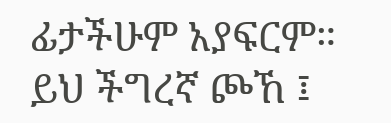ፊታችሁም አያፍርም። ይህ ችግረኛ ጮኸ ፤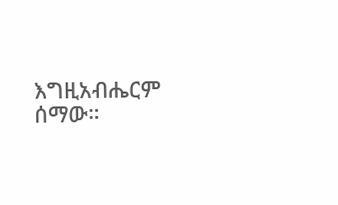እግዚአብሔርም ሰማው።